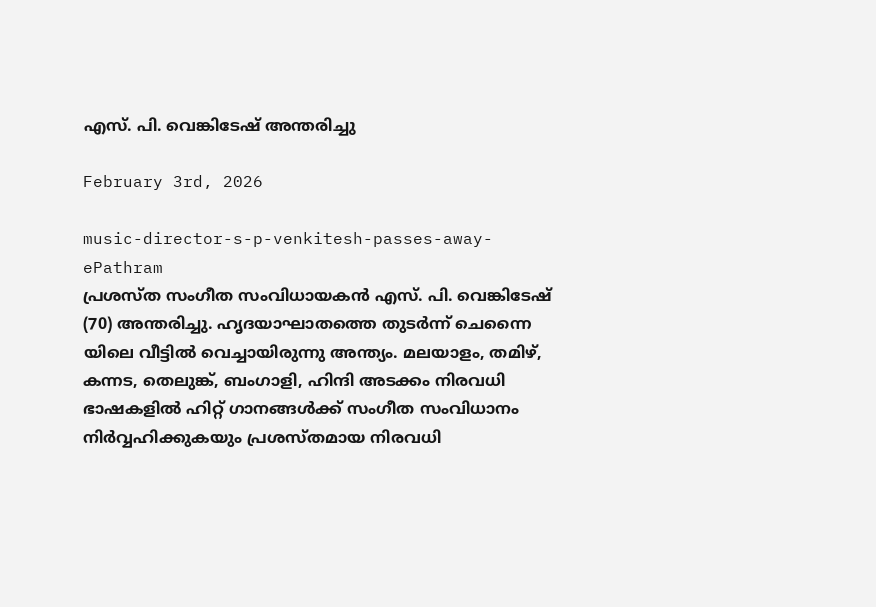എസ്. പി. വെങ്കിടേഷ് അന്തരിച്ചു

February 3rd, 2026

music-director-s-p-venkitesh-passes-away-ePathram
പ്രശസ്ത സംഗീത സംവിധായകന്‍ എസ്. പി. വെങ്കിടേഷ് (70) അന്തരിച്ചു. ഹൃദയാഘാതത്തെ തുടർന്ന് ചെന്നൈ യിലെ വീട്ടിൽ വെച്ചായിരുന്നു അന്ത്യം. മലയാളം, തമിഴ്, കന്നട, തെലുങ്ക്, ബംഗാളി, ഹിന്ദി അടക്കം നിരവധി ഭാഷകളിൽ ഹിറ്റ് ഗാനങ്ങൾക്ക് സംഗീത സംവിധാനം നിർവ്വഹിക്കുകയും പ്രശസ്തമായ നിരവധി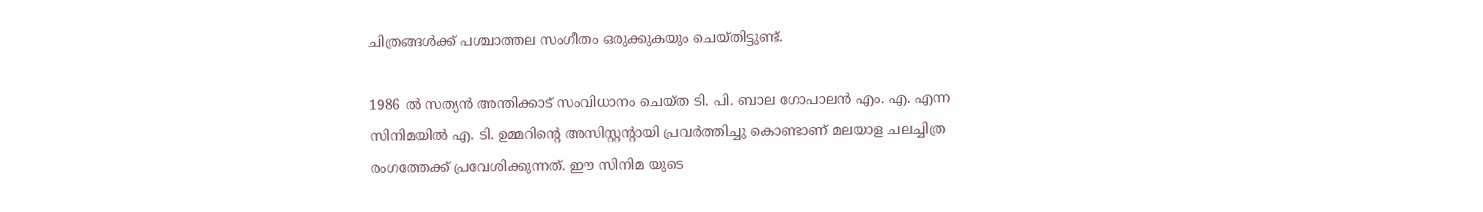ചിത്രങ്ങൾക്ക്‌ പശ്ചാത്തല സംഗീതം ഒരുക്കുകയും ചെയ്തിട്ടുണ്ട്.

1986 ൽ സത്യന്‍ അന്തിക്കാട് സംവിധാനം ചെയ്ത ടി. പി. ബാല ഗോപാലന്‍ എം. എ. എന്ന സിനിമയില്‍ എ. ടി. ഉമ്മറിന്റെ അസിസ്റ്റന്റായി പ്രവർത്തിച്ചു കൊണ്ടാണ് മലയാള ചലച്ചിത്ര രംഗത്തേക്ക് പ്രവേശിക്കുന്നത്. ഈ സിനിമ യുടെ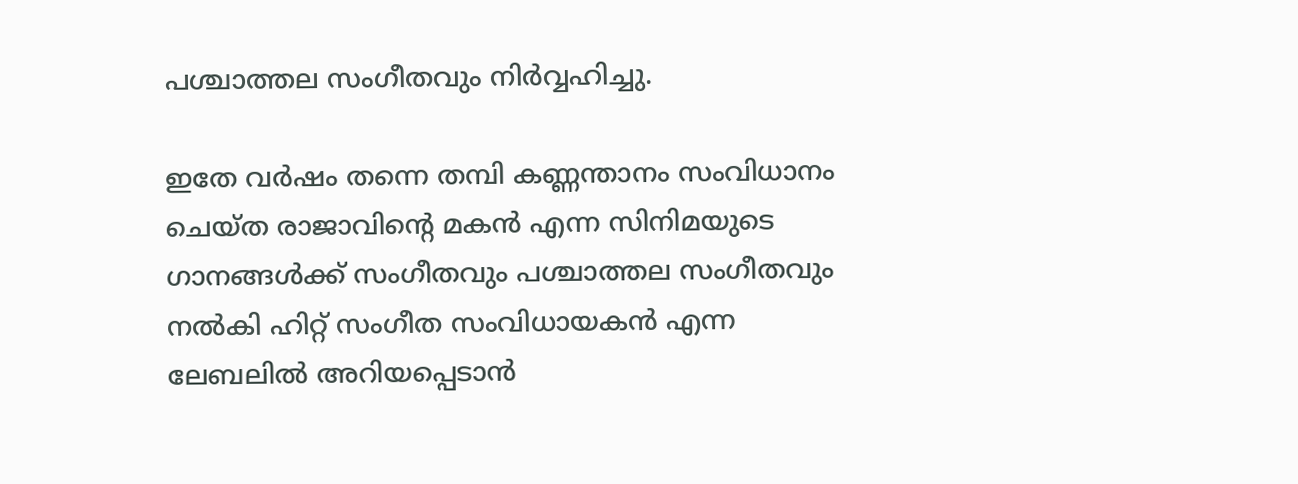പശ്ചാത്തല സംഗീതവും നിർവ്വഹിച്ചു.

ഇതേ വർഷം തന്നെ തമ്പി കണ്ണന്താനം സംവിധാനം ചെയ്ത രാജാവിന്റെ മകൻ എന്ന സിനിമയുടെ ഗാനങ്ങൾക്ക് സംഗീതവും പശ്ചാത്തല സംഗീതവും നൽകി ഹിറ്റ് സംഗീത സംവിധായകൻ എന്ന ലേബലിൽ അറിയപ്പെടാൻ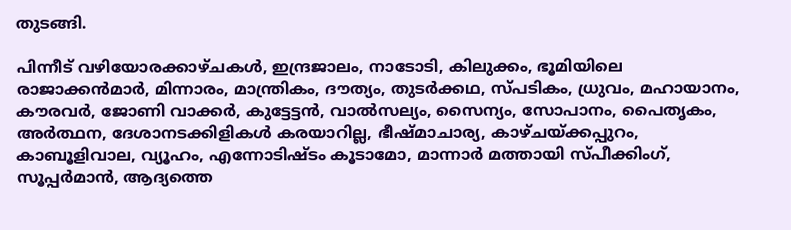തുടങ്ങി.

പിന്നീട് വഴിയോരക്കാഴ്ചകൾ, ഇന്ദ്രജാലം, നാടോടി, കിലുക്കം, ഭൂമിയിലെ രാജാക്കൻമാർ, മിന്നാരം, മാന്ത്രികം, ദൗത്യം, തുടർക്കഥ, സ്പടികം, ധ്രുവം, മഹായാനം, കൗരവർ, ജോണി വാക്കർ, കുട്ടേട്ടന്‍, വാല്‍സല്യം, സൈന്യം, സോപാനം, പൈതൃകം, അർത്ഥന, ദേശാനടക്കിളികൾ കരയാറില്ല, ഭീഷ്മാചാര്യ, കാഴ്ചയ്ക്കപ്പുറം, കാബൂളിവാല, വ്യൂഹം, എന്നോടിഷ്ടം കൂടാമോ, മാന്നാര്‍ മത്തായി സ്പീക്കിംഗ്, സൂപ്പർമാൻ, ആദ്യത്തെ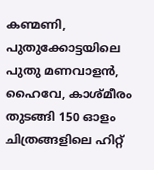കണ്മണി, പുതുക്കോട്ടയിലെ പുതു മണവാളൻ, ഹൈവേ, കാശ്മീരം തുടങ്ങി 150 ഓളം ചിത്രങ്ങളിലെ ഹിറ്റ്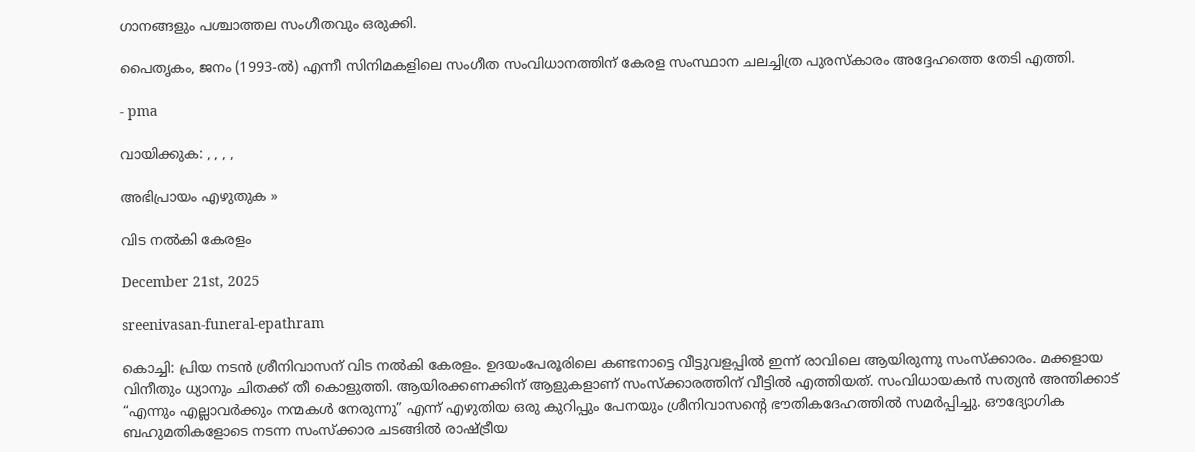ഗാനങ്ങളും പശ്ചാത്തല സംഗീതവും ഒരുക്കി.

പൈതൃകം, ജനം (1993-ൽ) എന്നീ സിനിമകളിലെ സംഗീത സംവിധാനത്തിന് കേരള സംസ്ഥാന ചലച്ചിത്ര പുരസ്‌കാരം അദ്ദേഹത്തെ തേടി എത്തി.

- pma

വായിക്കുക: , , , ,

അഭിപ്രായം എഴുതുക »

വിട നല്‍കി കേരളം

December 21st, 2025

sreenivasan-funeral-epathram

കൊച്ചി: പ്രിയ നടന്‍ ശ്രീനിവാസന്‌ വിട നല്‍കി കേരളം. ഉദയം‌പേരൂരിലെ കണ്ടനാട്ടെ വീട്ടുവളപ്പില്‍ ഇന്ന് രാവിലെ ആയിരുന്നു സംസ്ക്കാരം. മക്കളായ വിനീതും ധ്യാനും ചിതക്ക് തീ കൊളുത്തി. ആയിരക്കണക്കിന്‌ ആളുകളാണ്‌ സംസ്ക്കാരത്തിന്‌ വീട്ടില്‍ എത്തിയത്. സം‌വിധായകന്‍ സത്യന്‍ അന്തിക്കാട് “എന്നും എല്ലാവര്‍ക്കും നന്മകള്‍ നേരുന്നു” എന്ന് എഴുതിയ ഒരു കുറിപ്പും പേനയും ശ്രീനിവാസന്റെ ഭൗതികദേഹത്തില്‍ സമര്‍പ്പിച്ചു. ഔദ്യോഗിക ബഹുമതികളോടെ നടന്ന സംസ്ക്കാര ചടങ്ങില്‍ രാഷ്ട്രീയ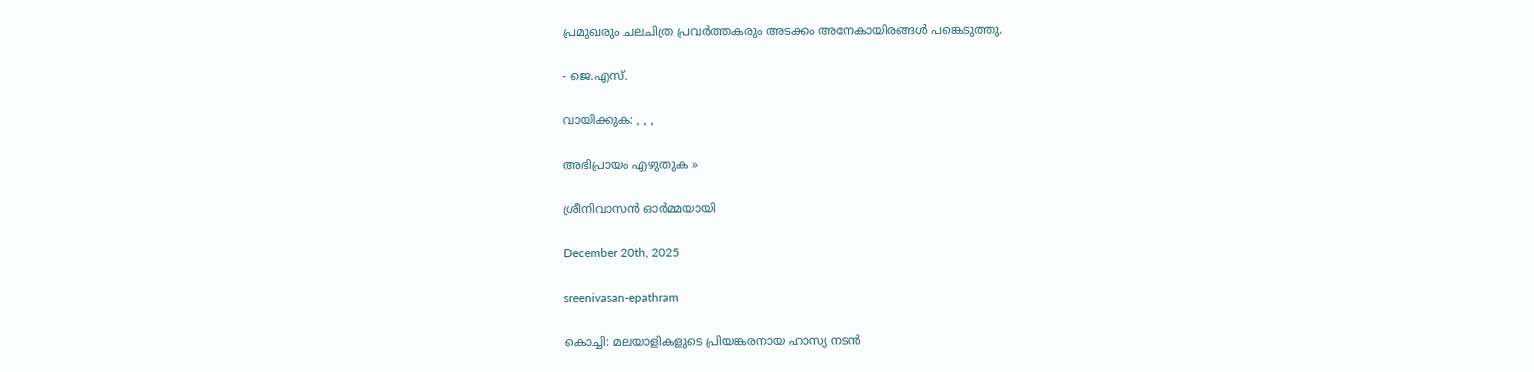പ്രമുഖരും ചലചിത്ര പ്രവര്‍ത്തകരും അടക്കം അനേകായിരങ്ങള്‍ പങ്കെടുത്തു.

- ജെ.എസ്.

വായിക്കുക: , , ,

അഭിപ്രായം എഴുതുക »

ശ്രീനിവാസന്‍ ഓര്‍മ്മയായി

December 20th, 2025

sreenivasan-epathram

കൊച്ചി: മലയാളികളുടെ പ്രിയങ്കരനായ ഹാസ്യ നടന്‍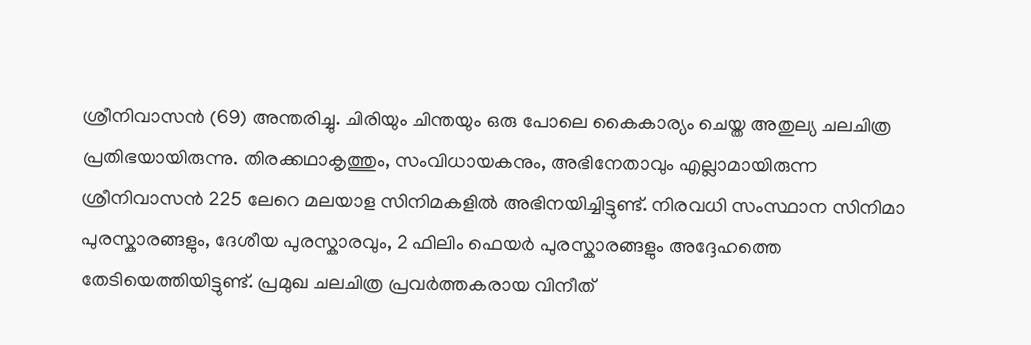ശ്രീനിവാസന്‍ (69) അന്തരിച്ചു. ചിരിയും ചിന്തയും ഒരു പോലെ കൈകാര്യം ചെയ്ത അതുല്യ ചലചിത്ര പ്രതിഭയായിരുന്നു. തിരക്കഥാകൃത്തും, സം‌വിധായകനും, അഭിനേതാവും എല്ലാമായിരുന്ന ശ്രീനിവാസന്‍ 225 ലേറെ മലയാള സിനിമകളില്‍ അഭിനയിച്ചിട്ടുണ്ട്. നിരവധി സംസ്ഥാന സിനിമാ പുരസ്കാരങ്ങളും, ദേശീയ പുരസ്കാരവും, 2 ഫിലിം ഫെയര്‍ പുരസ്കാരങ്ങളും അദ്ദേഹത്തെ തേടിയെത്തിയിട്ടുണ്ട്. പ്രമുഖ ചലചിത്ര പ്രവര്‍ത്തകരായ വിനീത്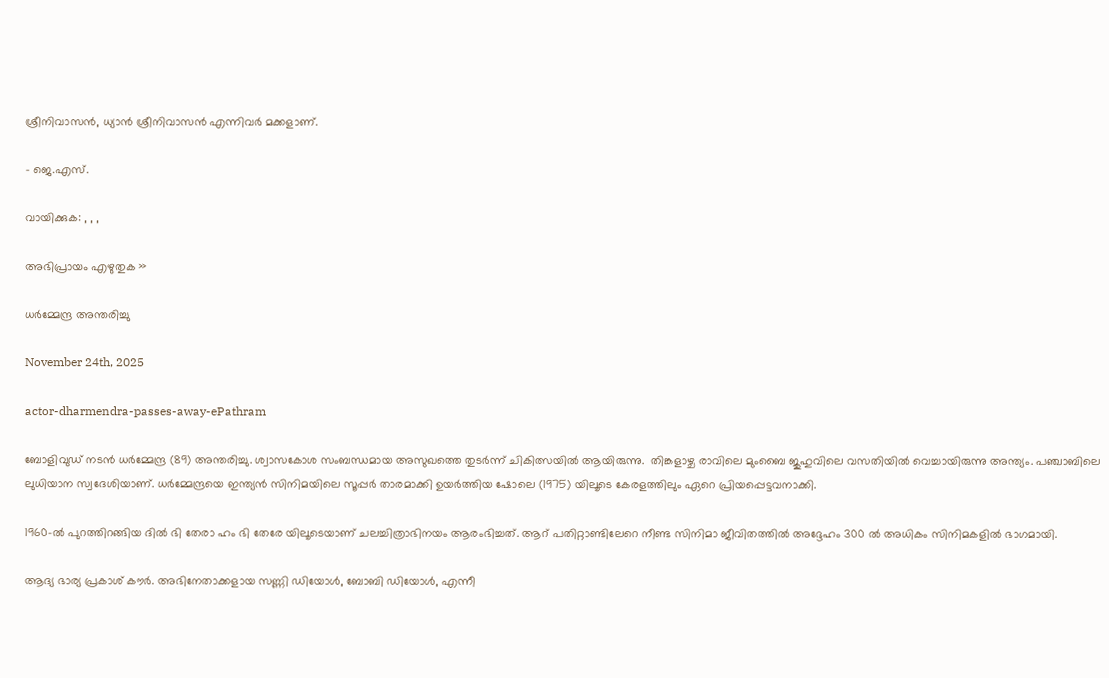ശ്രീനിവാസന്‍, ധ്യാന്‍ ശ്രീനിവാസന്‍ എന്നിവര്‍ മക്കളാണ്‌.

- ജെ.എസ്.

വായിക്കുക: , , ,

അഭിപ്രായം എഴുതുക »

ധര്‍മ്മേന്ദ്ര അന്തരിച്ചു

November 24th, 2025

actor-dharmendra-passes-away-ePathram

ബോളിവുഡ് നടൻ ധര്‍മ്മേന്ദ്ര (89) അന്തരിച്ചു. ശ്വാസകോശ സംബന്ധമായ അസുഖത്തെ തുടർന്ന് ചികിത്സയിൽ ആയിരുന്നു.  തിങ്കളാഴ്ച രാവിലെ മുംബൈ ജുഹുവിലെ വസതിയിൽ വെച്ചായിരുന്നു അന്ത്യം. പഞ്ചാബിലെ ലുധിയാന സ്വദേശിയാണ്. ധർമ്മേന്ദ്രയെ ഇന്ത്യൻ സിനിമയിലെ സൂപ്പർ താരമാക്കി ഉയർത്തിയ ഷോലെ (1975) യിലൂടെ കേരളത്തിലും ഏറെ പ്രിയപ്പെട്ടവനാക്കി.

1960-ൽ പുറത്തിറങ്ങിയ ദിൽ ഭി തേരാ ഹം ഭി തേരേ യിലൂടെയാണ് ചലച്ചിത്രാഭിനയം ആരംഭിച്ചത്. ആറ് പതിറ്റാണ്ടിലേറെ നീണ്ട സിനിമാ ജീവിതത്തില്‍ അദ്ദേഹം 300 ൽ അധികം സിനിമകളില്‍ ഭാഗമായി.

ആദ്യ ഭാര്യ പ്രകാശ് കൗർ. അഭിനേതാക്കളായ സണ്ണി ഡിയോൾ, ബോബി ഡിയോൾ, എന്നീ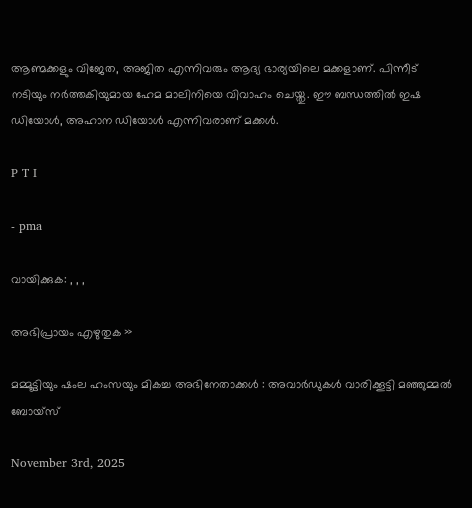ആണ്മക്കളും വിജേത, അജിത എന്നിവരും ആദ്യ ഭാര്യയിലെ മക്കളാണ്. പിന്നീട് നടിയും നർത്തകിയുമായ ഹേമ മാലിനിയെ വിവാഹം ചെയ്തു. ഈ ബന്ധത്തിൽ ഇഷ ഡിയോൾ, അഹാന ഡിയോൾ എന്നിവരാണ് മക്കൾ.

P T I

- pma

വായിക്കുക: , , ,

അഭിപ്രായം എഴുതുക »

മമ്മൂട്ടിയും ഷംല ഹംസയും മികച്ച അഭിനേതാക്കൾ : അവാർഡുകൾ വാരിക്കൂട്ടി മഞ്ഞുമ്മൽ ബോയ്സ്

November 3rd, 2025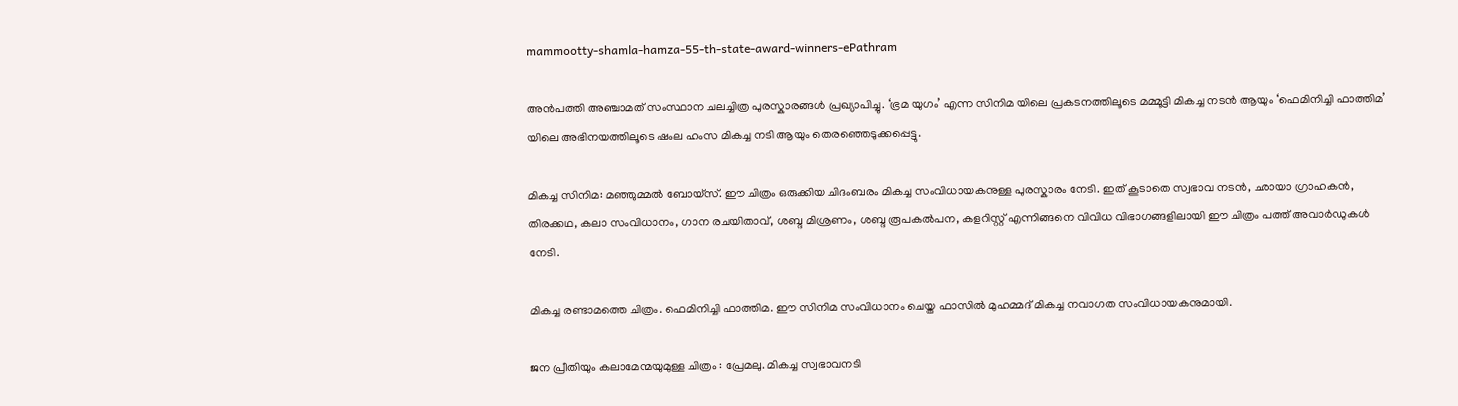mammootty-shamla-hamza-55-th-state-award-winners-ePathram

അൻപത്തി അഞ്ചാമത് സംസ്ഥാന ചലച്ചിത്ര പുരസ്കാരങ്ങൾ പ്രഖ്യാപിച്ചു. ‘ഭ്രമ യുഗം’ എന്ന സിനിമ യിലെ പ്രകടനത്തിലൂടെ മമ്മൂട്ടി മികച്ച നടൻ ആയും ‘ഫെമിനിച്ചി ഫാത്തിമ’ യിലെ അഭിനയത്തിലൂടെ ഷംല ഹംസ മികച്ച നടി ആയും തെരഞ്ഞെടുക്കപ്പെട്ടു.

മികച്ച സിനിമ: മഞ്ഞുമ്മല്‍ ബോയ്സ്. ഈ ചിത്രം ഒരുക്കിയ ചിദംബരം മികച്ച സംവിധായകനുള്ള പുരസ്കാരം നേടി. ഇത് കൂടാതെ സ്വഭാവ നടൻ, ഛായാ ഗ്രാഹകൻ, തിരക്കഥ, കലാ സംവിധാനം, ഗാന രചയിതാവ്, ശബ്ദ മിശ്രണം, ശബ്ദ രൂപകൽപന, കളറിസ്റ്റ് എന്നിങ്ങനെ വിവിധ വിഭാഗങ്ങളിലായി ഈ ചിത്രം പത്ത്‌ അവാർഡുകൾ നേടി.

മികച്ച രണ്ടാമത്തെ ചിത്രം. ഫെമിനിച്ചി ഫാത്തിമ. ഈ സിനിമ സംവിധാനം ചെയ്ത ഫാസിൽ മുഹമ്മദ് മികച്ച നവാഗത സംവിധായകനുമായി.

ജന പ്രീതിയും കലാമേന്മയുമുള്ള ചിത്രം : പ്രേമലു. മികച്ച സ്വഭാവനടി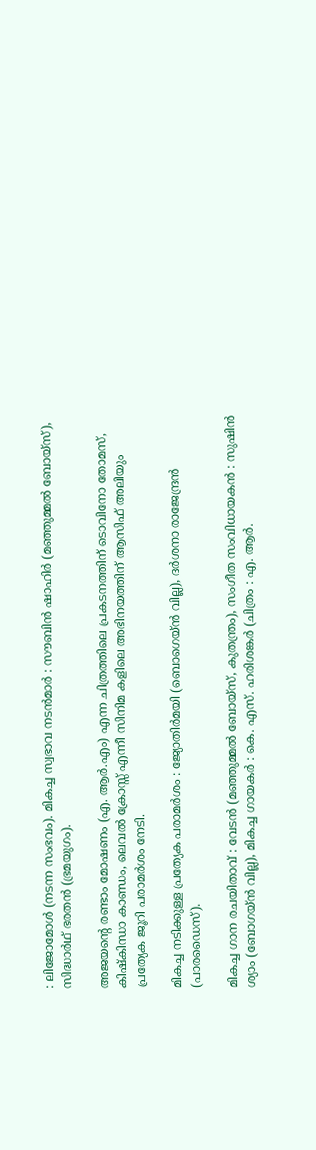: ലിജോമോള്‍ (നടന്ന സംഭവം). മികച്ച സ്വഭാവ നടന്‍മാര്‍ : സൗബിന്‍ ഷാഹിര്‍ (മഞ്ഞുമ്മല്‍ ബോയ്സ്), സിദ്ധാര്‍ഥ് ഭരതന്‍ (ഭ്രമയുഗം).

അജയന്റെ രണ്ടാം മോഷണം (എ. ആർ.എം) എന്ന ചിത്രത്തിലെ പ്രകടനത്തിന് ടൊവിനോ തോമസ്, കിഷ്കിന്ധാ കാണ്ഡം, ലെവൽ ക്രോസ്സ് എന്നീ സിനിമ കളിലെ അഭിനയത്തിന് ആസിഫ് അലിയും പ്രത്യേക ജൂറി പരാമർശം നേടി.

മികച്ച നടിക്കുള്ള പ്രത്യേക പരാമർശം : ജ്യോതിർമയി (ബൊഗെയ്ൻ വില്ല), ദർശനാ രാജേന്ദ്രൻ (പാരഡൈസ്).

മികച്ച ഗാന രചയിതാവ് : വേടന്‍ (മഞ്ഞുമ്മൽ ബോയ്സ്, കുതന്ത്രം), സംഗീത സംവിധായകന്‍ : സുഷിന്‍ ശ്യാം (ബോഗയ്ൻ വില്ല), മികച്ച ഗായകർ : കെ. എസ്. ഹരിശങ്കർ (ചിത്രം : എ. ആർ.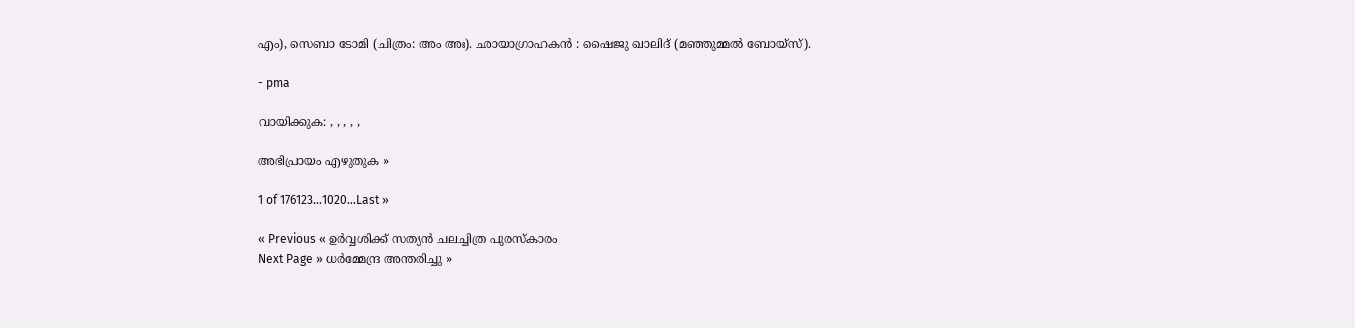എം), സെബാ ടോമി (ചിത്രം: അം അഃ). ഛായാഗ്രാഹകന്‍ : ഷൈജു ഖാലിദ് (മഞ്ഞുമ്മല്‍ ബോയ്സ്).

- pma

വായിക്കുക: , , , , ,

അഭിപ്രായം എഴുതുക »

1 of 176123...1020...Last »

« Previous « ഉർവ്വശിക്ക് സത്യൻ ചലച്ചിത്ര പുരസ്കാരം
Next Page » ധര്‍മ്മേന്ദ്ര അന്തരിച്ചു »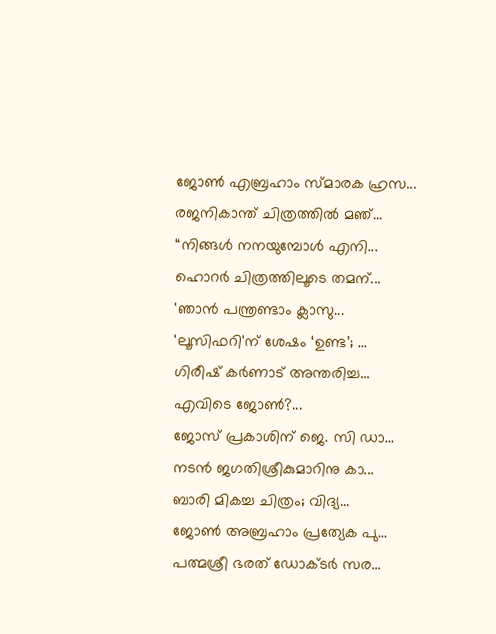ജോണ്‍ എബ്രഹാം സ്മാരക ഹ്രസ...
രജനികാന്ത് ചിത്രത്തിൽ മഞ്...
“നിങ്ങള്‍ നനയുമ്പോള്‍ എനി...
ഹൊറര്‍ ചിത്രത്തിലൂടെ തമന്...
'ഞാന്‍ പന്ത്രണ്ടാം ക്ലാസു...
'ലൂസിഫറി'ന് ശേഷം ‘ഉണ്ട’; ...
ഗിരീഷ് കര്‍ണാട് അന്തരിച്ച...
എവിടെ ജോണ്‍?...
ജോസ് പ്രകാശിന് ജെ. സി ഡാ...
നടന്‍ ജഗതിശ്രീകുമാറിനു കാ...
ബാരി മികച്ച ചിത്രം; വിദ്യ...
ജോണ്‍ അബ്രഹാം പ്രത്യേക പു...
പത്മശ്രീ ഭരത് ഡോക്ടര്‍ സര...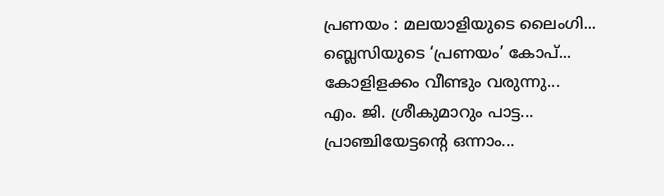പ്രണയം : മലയാളിയുടെ ലൈംഗി...
ബ്ലെസിയുടെ ‘പ്രണയം’ കോപ്...
കോളിളക്കം വീണ്ടും വരുന്നു...
എം. ജി. ശ്രീകുമാറും പാട്ട...
പ്രാഞ്ചിയേട്ടന്‍റെ ഒന്നാം...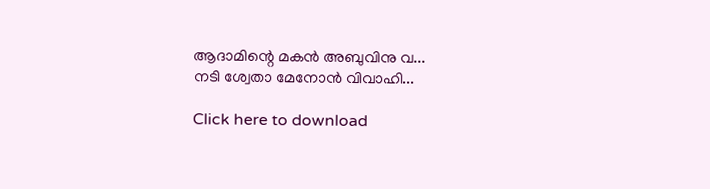ആദാമിന്റെ മകന്‍ അബുവിനു വ...
നടി ശ്വേതാ മേനോന്‍ വിവാഹി...

Click here to download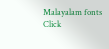Malayalam fonts
Click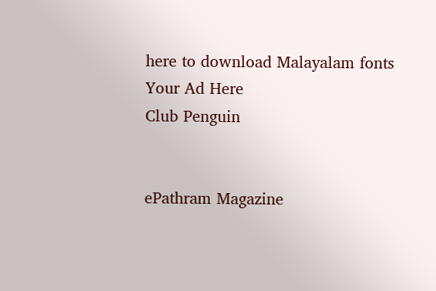here to download Malayalam fonts
Your Ad Here
Club Penguin


ePathram Magazine